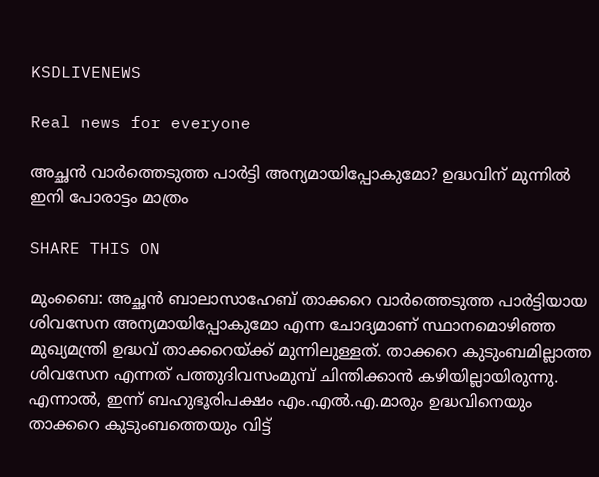KSDLIVENEWS

Real news for everyone

അച്ഛന്‍ വാര്‍ത്തെടുത്ത പാര്‍ട്ടി അന്യമായിപ്പോകുമോ? ഉദ്ധവിന് മുന്നില്‍ ഇനി പോരാട്ടം മാത്രം

SHARE THIS ON

മുംബൈ: അച്ഛന്‍ ബാലാസാഹേബ് താക്കറെ വാര്‍ത്തെടുത്ത പാര്‍ട്ടിയായ ശിവസേന അന്യമായിപ്പോകുമോ എന്ന ചോദ്യമാണ് സ്ഥാനമൊഴിഞ്ഞ മുഖ്യമന്ത്രി ഉദ്ധവ് താക്കറെയ്ക്ക് മുന്നിലുള്ളത്. താക്കറെ കുടുംബമില്ലാത്ത ശിവസേന എന്നത് പത്തുദിവസംമുമ്പ് ചിന്തിക്കാന്‍ കഴിയില്ലായിരുന്നു. എന്നാല്‍, ഇന്ന് ബഹുഭൂരിപക്ഷം എം.എല്‍.എ.മാരും ഉദ്ധവിനെയും താക്കറെ കുടുംബത്തെയും വിട്ട്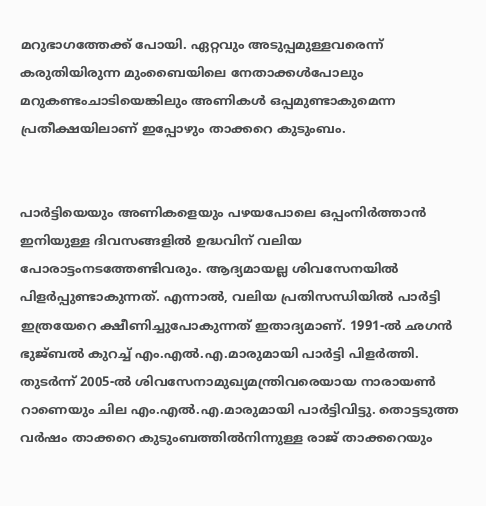മറുഭാഗത്തേക്ക് പോയി. ഏറ്റവും അടുപ്പമുള്ളവരെന്ന് കരുതിയിരുന്ന മുംബൈയിലെ നേതാക്കള്‍പോലും മറുകണ്ടംചാടിയെങ്കിലും അണികള്‍ ഒപ്പമുണ്ടാകുമെന്ന പ്രതീക്ഷയിലാണ് ഇപ്പോഴും താക്കറെ കുടുംബം.


പാര്‍ട്ടിയെയും അണികളെയും പഴയപോലെ ഒപ്പംനിര്‍ത്താന്‍ ഇനിയുള്ള ദിവസങ്ങളില്‍ ഉദ്ധവിന് വലിയ പോരാട്ടംനടത്തേണ്ടിവരും. ആദ്യമായല്ല ശിവസേനയില്‍ പിളര്‍പ്പുണ്ടാകുന്നത്. എന്നാല്‍, വലിയ പ്രതിസന്ധിയില്‍ പാര്‍ട്ടി ഇത്രയേറെ ക്ഷീണിച്ചുപോകുന്നത് ഇതാദ്യമാണ്. 1991-ല്‍ ഛഗന്‍ ഭുജ്ബല്‍ കുറച്ച് എം.എല്‍.എ.മാരുമായി പാര്‍ട്ടി പിളര്‍ത്തി. തുടര്‍ന്ന് 2005-ല്‍ ശിവസേനാമുഖ്യമന്ത്രിവരെയായ നാരായണ്‍ റാണെയും ചില എം.എല്‍.എ.മാരുമായി പാര്‍ട്ടിവിട്ടു. തൊട്ടടുത്ത വര്‍ഷം താക്കറെ കുടുംബത്തില്‍നിന്നുള്ള രാജ് താക്കറെയും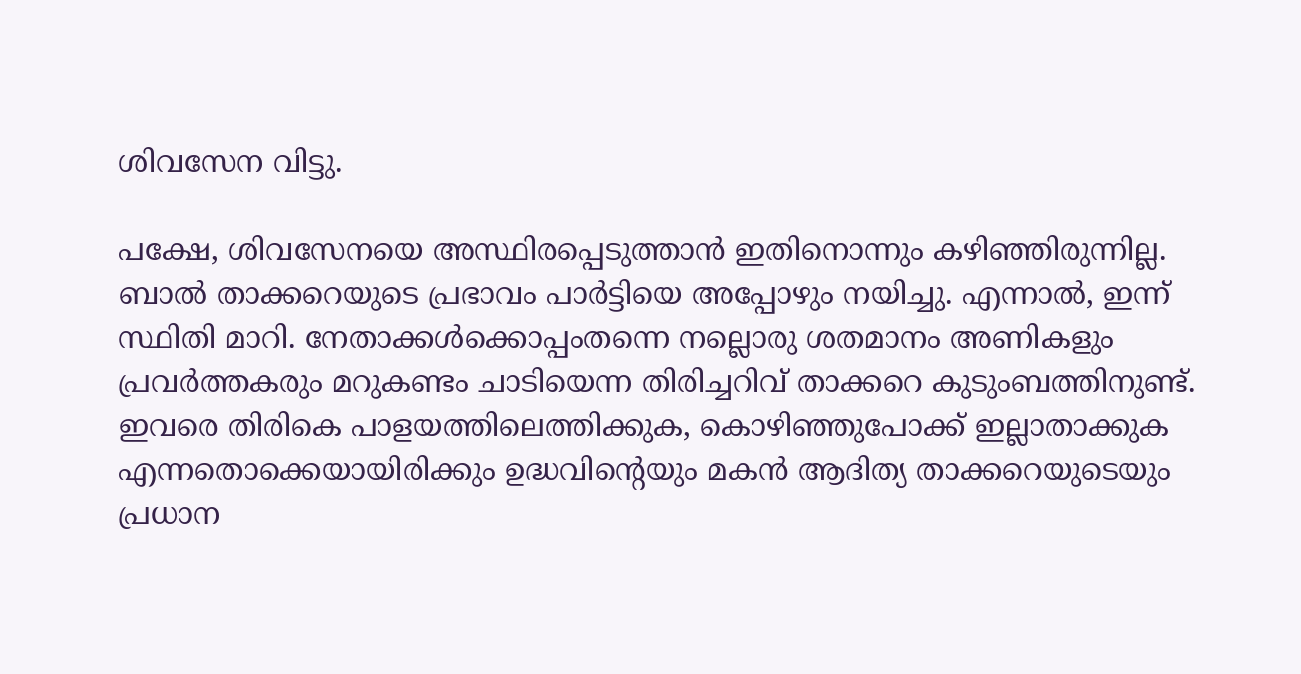ശിവസേന വിട്ടു.

പക്ഷേ, ശിവസേനയെ അസ്ഥിരപ്പെടുത്താന്‍ ഇതിനൊന്നും കഴിഞ്ഞിരുന്നില്ല. ബാല്‍ താക്കറെയുടെ പ്രഭാവം പാര്‍ട്ടിയെ അപ്പോഴും നയിച്ചു. എന്നാല്‍, ഇന്ന് സ്ഥിതി മാറി. നേതാക്കള്‍ക്കൊപ്പംതന്നെ നല്ലൊരു ശതമാനം അണികളും പ്രവര്‍ത്തകരും മറുകണ്ടം ചാടിയെന്ന തിരിച്ചറിവ് താക്കറെ കുടുംബത്തിനുണ്ട്. ഇവരെ തിരികെ പാളയത്തിലെത്തിക്കുക, കൊഴിഞ്ഞുപോക്ക് ഇല്ലാതാക്കുക എന്നതൊക്കെയായിരിക്കും ഉദ്ധവിന്റെയും മകന്‍ ആദിത്യ താക്കറെയുടെയും പ്രധാന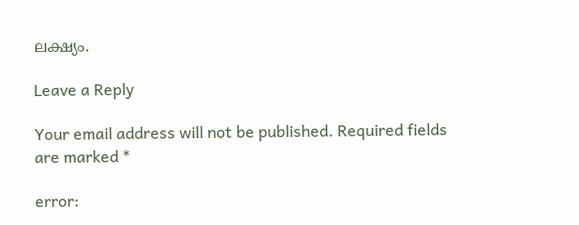ലക്ഷ്യം.

Leave a Reply

Your email address will not be published. Required fields are marked *

error: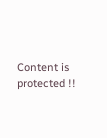Content is protected !!